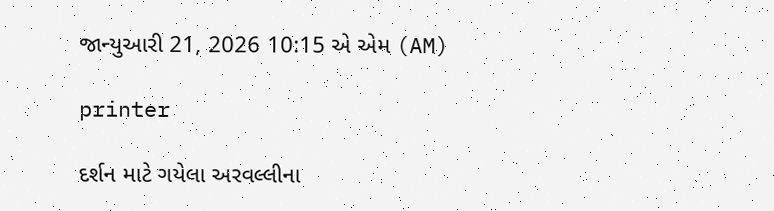જાન્યુઆરી 21, 2026 10:15 એ એમ (AM)

printer

દર્શન માટે ગયેલા અરવલ્લીના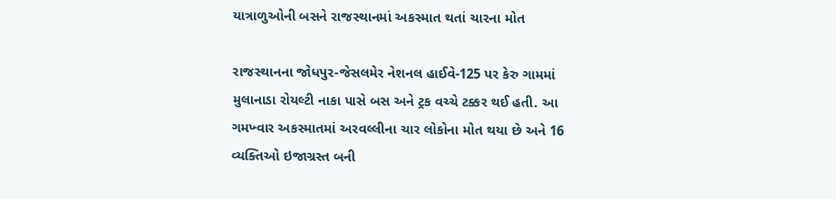યાત્રાળુઓની બસને રાજસ્થાનમાં અકસ્માત થતાં ચારના મોત

રાજસ્થાનના જોધપુર-જેસલમેર નેશનલ હાઈવે-125 પર કેરુ ગામમાં મુલાનાડા રોયલ્ટી નાકા પાસે બસ અને ટ્રક વચ્ચે ટક્કર થઈ હતી. આ ગમખ્વાર અકસ્માતમાં અરવલ્લીના ચાર લોકોના મોત થયા છે અને 16 વ્યક્તિઓ ઇજાગ્રસ્ત બની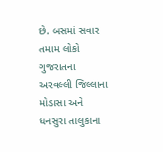છે. બસમાં સવાર તમામ લોકો ગુજરાતના અરવલ્લી જિલ્લાના મોડાસા અને ધનસુરા તાલુકાના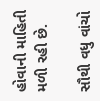હોવાની માહિતી મળી રહી છે.

સૌથી વધુ વાંચો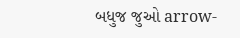બધુજ જુઓ arrow-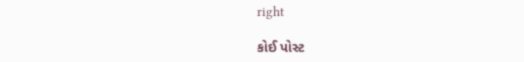right

કોઈ પોસ્ટ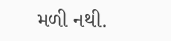મળી નથી.